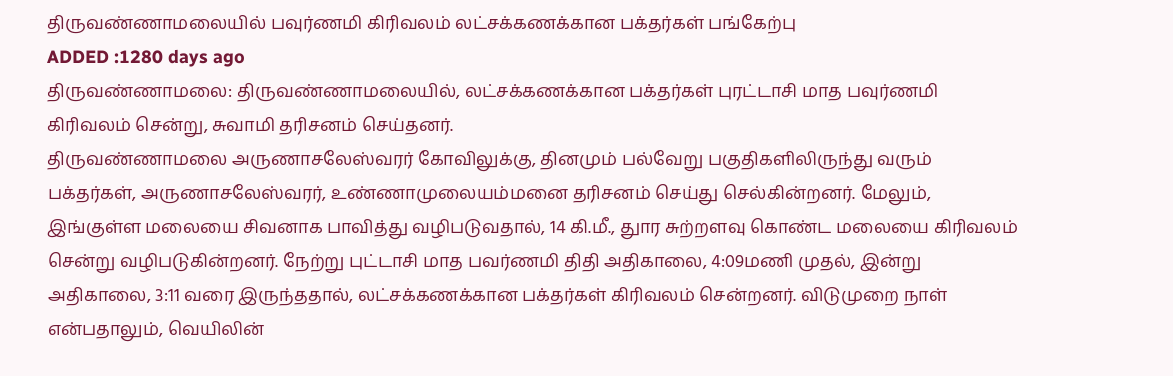திருவண்ணாமலையில் பவுர்ணமி கிரிவலம் லட்சக்கணக்கான பக்தர்கள் பங்கேற்பு
ADDED :1280 days ago
திருவண்ணாமலை: திருவண்ணாமலையில், லட்சக்கணக்கான பக்தர்கள் புரட்டாசி மாத பவுர்ணமி கிரிவலம் சென்று, சுவாமி தரிசனம் செய்தனர்.
திருவண்ணாமலை அருணாசலேஸ்வரர் கோவிலுக்கு, தினமும் பல்வேறு பகுதிகளிலிருந்து வரும் பக்தர்கள், அருணாசலேஸ்வரர், உண்ணாமுலையம்மனை தரிசனம் செய்து செல்கின்றனர். மேலும், இங்குள்ள மலையை சிவனாக பாவித்து வழிபடுவதால், 14 கி.மீ., துார சுற்றளவு கொண்ட மலையை கிரிவலம் சென்று வழிபடுகின்றனர். நேற்று புட்டாசி மாத பவர்ணமி திதி அதிகாலை, 4:09மணி முதல், இன்று அதிகாலை, 3:11 வரை இருந்ததால், லட்சக்கணக்கான பக்தர்கள் கிரிவலம் சென்றனர். விடுமுறை நாள் என்பதாலும், வெயிலின்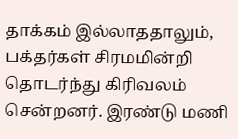தாக்கம் இல்லாததாலும், பக்தர்கள் சிரமமின்றி தொடர்ந்து கிரிவலம் சென்றனர். இரண்டு மணி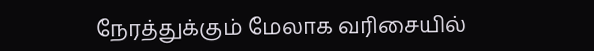நேரத்துக்கும் மேலாக வரிசையில்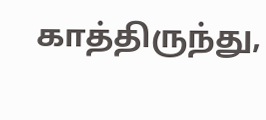காத்திருந்து,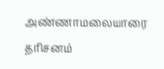அண்ணாமலையாரை தரிசனம்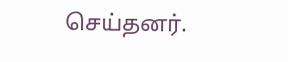செய்தனர்.